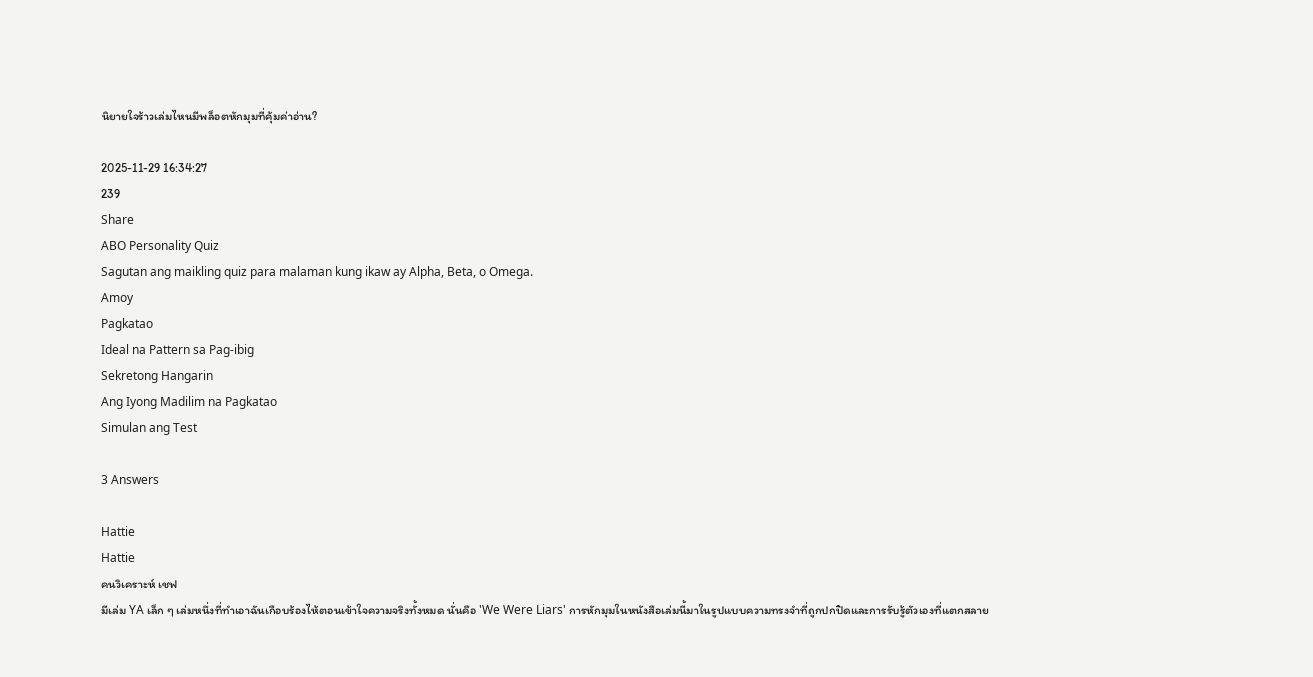นิยายใจร้าวเล่มไหนมีพล็อตหักมุมที่คุ้มค่าอ่าน?

2025-11-29 16:34:27
239
Share
ABO Personality Quiz
Sagutan ang maikling quiz para malaman kung ikaw ay Alpha, Beta, o Omega.
Amoy
Pagkatao
Ideal na Pattern sa Pag-ibig
Sekretong Hangarin
Ang Iyong Madilim na Pagkatao
Simulan ang Test

3 Answers

Hattie
Hattie
คนวิเคราะห์ เชฟ
มีเล่ม YA เล็ก ๆ เล่มหนึ่งที่ทำเอาฉันเกือบร้องไห้ตอนเข้าใจความจริงทั้งหมด นั่นคือ 'We Were Liars' การหักมุมในหนังสือเล่มนี้มาในรูปแบบความทรงจำที่ถูกปกปิดและการรับรู้ตัวเองที่แตกสลาย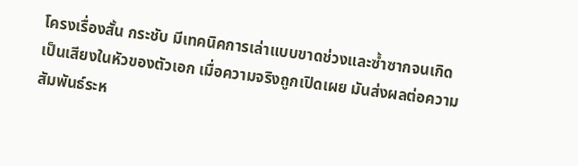โครงเรื่องสั้น กระชับ มีเทคนิคการเล่าแบบขาดช่วงและซ้ำซากจนเกิดเป็นเสียงในหัวของตัวเอก เมื่อความจริงถูกเปิดเผย มันส่งผลต่อความสัมพันธ์ระห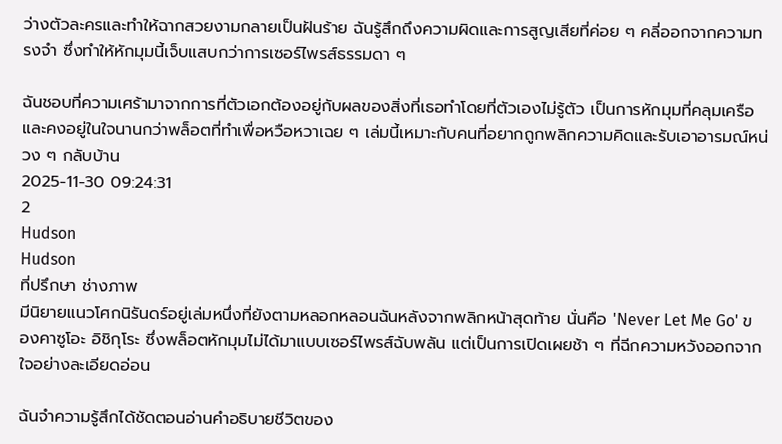ว่างตัวละครและทำให้ฉากสวยงามกลายเป็นฝันร้าย ฉันรู้สึกถึงความผิดและการสูญเสียที่ค่อย ๆ คลี่ออกจากความทรงจำ ซึ่งทำให้หักมุมนี้เจ็บแสบกว่าการเซอร์ไพรส์ธรรมดา ๆ

ฉันชอบที่ความเศร้ามาจากการที่ตัวเอกต้องอยู่กับผลของสิ่งที่เธอทำโดยที่ตัวเองไม่รู้ตัว เป็นการหักมุมที่คลุมเครือและคงอยู่ในใจนานกว่าพล็อตที่ทำเพื่อหวือหวาเฉย ๆ เล่มนี้เหมาะกับคนที่อยากถูกพลิกความคิดและรับเอาอารมณ์หน่วง ๆ กลับบ้าน
2025-11-30 09:24:31
2
Hudson
Hudson
ที่ปรึกษา ช่างภาพ
มีนิยายแนวโศกนิรันดร์อยู่เล่มหนึ่งที่ยังตามหลอกหลอนฉันหลังจากพลิกหน้าสุดท้าย นั่นคือ 'Never Let Me Go' ของคาซูโอะ อิชิกุโระ ซึ่งพล็อตหักมุมไม่ได้มาแบบเซอร์ไพรส์ฉับพลัน แต่เป็นการเปิดเผยช้า ๆ ที่ฉีกความหวังออกจากใจอย่างละเอียดอ่อน

ฉันจำความรู้สึกได้ชัดตอนอ่านคำอธิบายชีวิตของ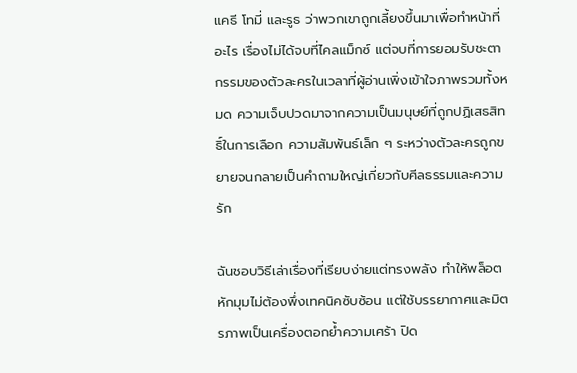แคธี โทมี่ และรูธ ว่าพวกเขาถูกเลี้ยงขึ้นมาเพื่อทำหน้าที่อะไร เรื่องไม่ได้จบที่ไคลแม็กซ์ แต่จบที่การยอมรับชะตากรรมของตัวละครในเวลาที่ผู้อ่านเพิ่งเข้าใจภาพรวมทั้งหมด ความเจ็บปวดมาจากความเป็นมนุษย์ที่ถูกปฏิเสธสิทธิ์ในการเลือก ความสัมพันธ์เล็ก ๆ ระหว่างตัวละครถูกขยายจนกลายเป็นคำถามใหญ่เกี่ยวกับศีลธรรมและความรัก

ฉันชอบวิธีเล่าเรื่องที่เรียบง่ายแต่ทรงพลัง ทำให้พล็อตหักมุมไม่ต้องพึ่งเทคนิคซับซ้อน แต่ใช้บรรยากาศและมิตรภาพเป็นเครื่องตอกย้ำความเศร้า ปิด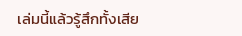เล่มนี้แล้วรู้สึกทั้งเสีย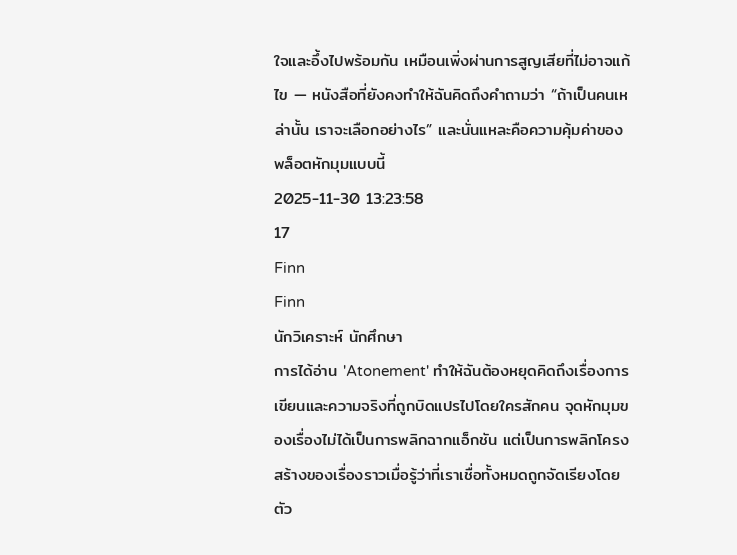ใจและอึ้งไปพร้อมกัน เหมือนเพิ่งผ่านการสูญเสียที่ไม่อาจแก้ไข — หนังสือที่ยังคงทำให้ฉันคิดถึงคำถามว่า “ถ้าเป็นคนเหล่านั้น เราจะเลือกอย่างไร” และนั่นแหละคือความคุ้มค่าของพล็อตหักมุมแบบนี้
2025-11-30 13:23:58
17
Finn
Finn
นักวิเคราะห์ นักศึกษา
การได้อ่าน 'Atonement' ทำให้ฉันต้องหยุดคิดถึงเรื่องการเขียนและความจริงที่ถูกบิดแปรไปโดยใครสักคน จุดหักมุมของเรื่องไม่ได้เป็นการพลิกฉากแอ็กชัน แต่เป็นการพลิกโครงสร้างของเรื่องราวเมื่อรู้ว่าที่เราเชื่อทั้งหมดถูกจัดเรียงโดยตัว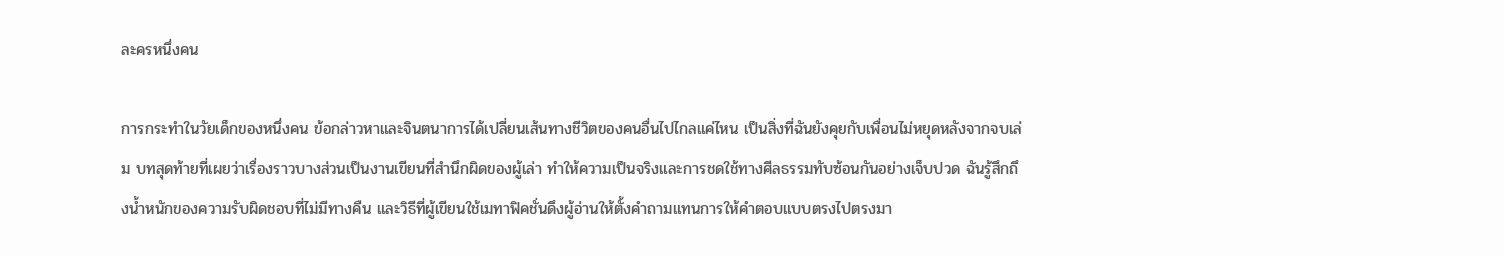ละครหนึ่งคน

การกระทำในวัยเด็กของหนึ่งคน ข้อกล่าวหาและจินตนาการได้เปลี่ยนเส้นทางชีวิตของคนอื่นไปไกลแค่ไหน เป็นสิ่งที่ฉันยังคุยกับเพื่อนไม่หยุดหลังจากจบเล่ม บทสุดท้ายที่เผยว่าเรื่องราวบางส่วนเป็นงานเขียนที่สำนึกผิดของผู้เล่า ทำให้ความเป็นจริงและการชดใช้ทางศีลธรรมทับซ้อนกันอย่างเจ็บปวด ฉันรู้สึกถึงน้ำหนักของความรับผิดชอบที่ไม่มีทางคืน และวิธีที่ผู้เขียนใช้เมทาฟิคชั่นดึงผู้อ่านให้ตั้งคำถามแทนการให้คำตอบแบบตรงไปตรงมา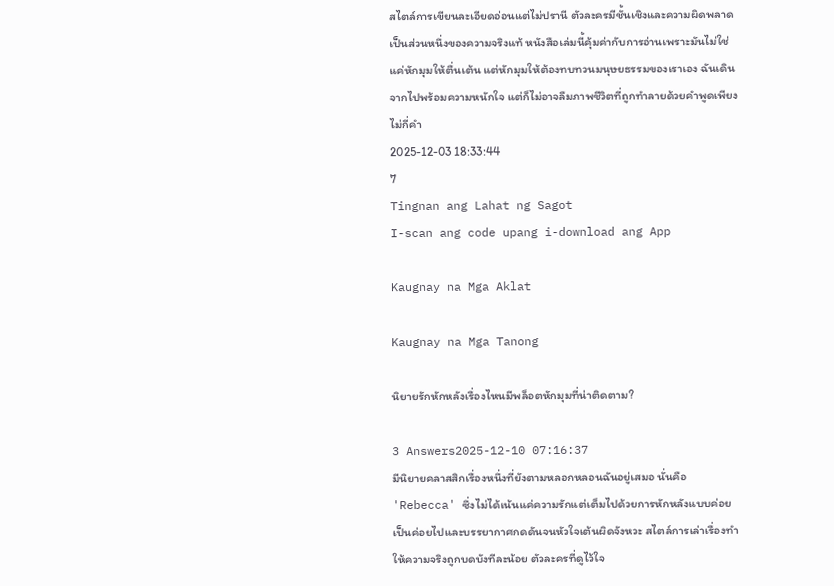สไตล์การเขียนละเอียดอ่อนแต่ไม่ปรานี ตัวละครมีชั้นเชิงและความผิดพลาดเป็นส่วนหนึ่งของความจริงแท้ หนังสือเล่มนี้คุ้มค่ากับการอ่านเพราะมันไม่ใช่แค่หักมุมให้ตื่นเต้น แต่หักมุมให้ต้องทบทวนมนุษยธรรมของเราเอง ฉันเดินจากไปพร้อมความหนักใจ แต่ก็ไม่อาจลืมภาพชีวิตที่ถูกทำลายด้วยคำพูดเพียงไม่กี่คำ
2025-12-03 18:33:44
7
Tingnan ang Lahat ng Sagot
I-scan ang code upang i-download ang App

Kaugnay na Mga Aklat

Kaugnay na Mga Tanong

นิยายรักหักหลังเรื่องไหนมีพล็อตหักมุมที่น่าติดตาม?

3 Answers2025-12-10 07:16:37
มีนิยายคลาสสิกเรื่องหนึ่งที่ยังตามหลอกหลอนฉันอยู่เสมอ นั่นคือ 'Rebecca' ซึ่งไม่ได้เน้นแค่ความรักแต่เต็มไปด้วยการหักหลังแบบค่อยเป็นค่อยไปและบรรยากาศกดดันจนหัวใจเต้นผิดจังหวะ สไตล์การเล่าเรื่องทำให้ความจริงถูกบดบังทีละน้อย ตัวละครที่ดูไว้ใจ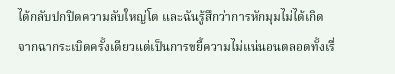ได้กลับปกปิดความลับใหญ่โต และฉันรู้สึกว่าการหักมุมไม่ได้เกิดจากฉากระเบิดครั้งเดียวแต่เป็นการขยี้ความไม่แน่นอนตลอดทั้งเรื่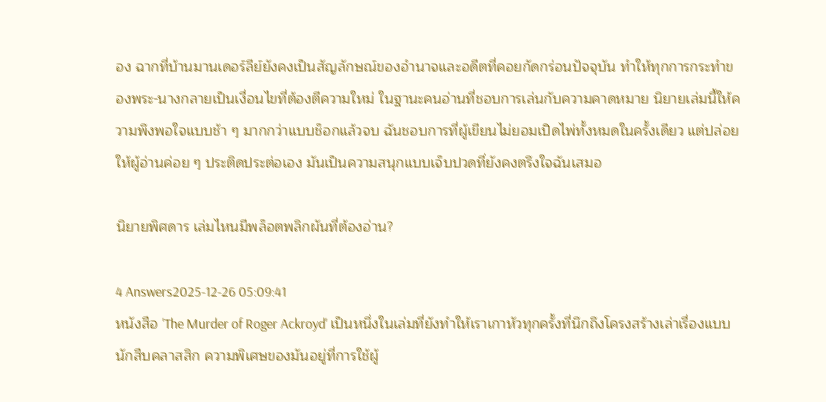อง ฉากที่บ้านมานเดอร์ลีย์ยังคงเป็นสัญลักษณ์ของอำนาจและอดีตที่คอยกัดกร่อนปัจจุบัน ทำให้ทุกการกระทำของพระ-นางกลายเป็นเงื่อนไขที่ต้องตีความใหม่ ในฐานะคนอ่านที่ชอบการเล่นกับความคาดหมาย นิยายเล่มนี้ให้ความพึงพอใจแบบช้า ๆ มากกว่าแบบช็อกแล้วจบ ฉันชอบการที่ผู้เขียนไม่ยอมเปิดไพ่ทั้งหมดในครั้งเดียว แต่ปล่อยให้ผู้อ่านค่อย ๆ ประติดประต่อเอง มันเป็นความสนุกแบบเจ็บปวดที่ยังคงตรึงใจฉันเสมอ

นิยายพิศดาร เล่มไหนมีพล็อตพลิกผันที่ต้องอ่าน?

4 Answers2025-12-26 05:09:41
หนังสือ 'The Murder of Roger Ackroyd' เป็นหนึ่งในเล่มที่ยังทำให้เราเกาหัวทุกครั้งที่นึกถึงโครงสร้างเล่าเรื่องแบบนักสืบคลาสสิก ความพิเศษของมันอยู่ที่การใช้ผู้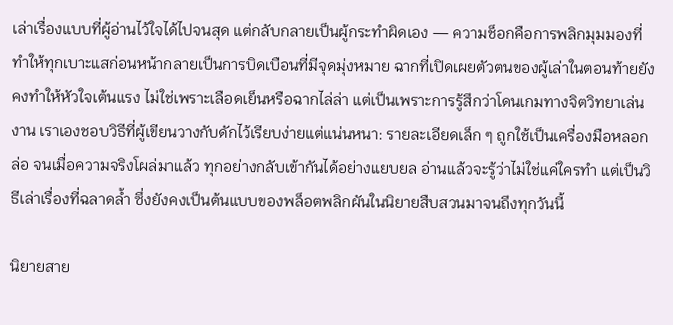เล่าเรื่องแบบที่ผู้อ่านไว้ใจได้ไปจนสุด แต่กลับกลายเป็นผู้กระทำผิดเอง — ความช็อกคือการพลิกมุมมองที่ทำให้ทุกเบาะแสก่อนหน้ากลายเป็นการบิดเบือนที่มีจุดมุ่งหมาย ฉากที่เปิดเผยตัวตนของผู้เล่าในตอนท้ายยังคงทำให้หัวใจเต้นแรง ไม่ใช่เพราะเลือดเย็นหรือฉากไล่ล่า แต่เป็นเพราะการรู้สึกว่าโดนเกมทางจิตวิทยาเล่นงาน เราเองชอบวิธีที่ผู้เขียนวางกับดักไว้เรียบง่ายแต่แน่นหนา: รายละเอียดเล็ก ๆ ถูกใช้เป็นเครื่องมือหลอกล่อ จนเมื่อความจริงโผล่มาแล้ว ทุกอย่างกลับเข้ากันได้อย่างแยบยล อ่านแล้วจะรู้ว่าไม่ใช่แค่ใครทำ แต่เป็นวิธีเล่าเรื่องที่ฉลาดล้ำ ซึ่งยังคงเป็นต้นแบบของพล็อตพลิกผันในนิยายสืบสวนมาจนถึงทุกวันนี้

นิยายสาย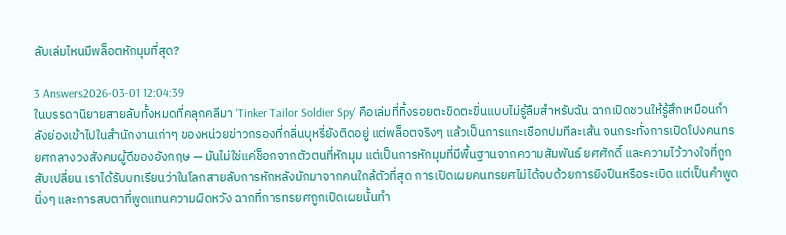ลับเล่มไหนมีพล็อตหักมุมที่สุด?

3 Answers2026-03-01 12:04:39
ในบรรดานิยายสายลับทั้งหมดที่คลุกคลีมา 'Tinker Tailor Soldier Spy' คือเล่มที่ทิ้งรอยตะขิดตะขิ่นแบบไม่รู้ลืมสำหรับฉัน ฉากเปิดชวนให้รู้สึกเหมือนกำลังย่องเข้าไปในสำนักงานเก่าๆ ของหน่วยข่าวกรองที่กลิ่นบุหรี่ยังติดอยู่ แต่พล็อตจริงๆ แล้วเป็นการแกะเชือกปมทีละเส้น จนกระทั่งการเปิดโปงคนทรยศกลางวงสังคมผู้ดีของอังกฤษ — มันไม่ใช่แค่ช็อกจากตัวตนที่หักมุม แต่เป็นการหักมุมที่มีพื้นฐานจากความสัมพันธ์ ยศศักดิ์ และความไว้วางใจที่ถูกสับเปลี่ยน เราได้รับบทเรียนว่าในโลกสายลับการหักหลังมักมาจากคนใกล้ตัวที่สุด การเปิดเผยคนทรยศไม่ได้จบด้วยการยิงปืนหรือระเบิด แต่เป็นคำพูดนิ่งๆ และการสบตาที่พูดแทนความผิดหวัง ฉากที่การทรยศถูกเปิดเผยนั้นทำ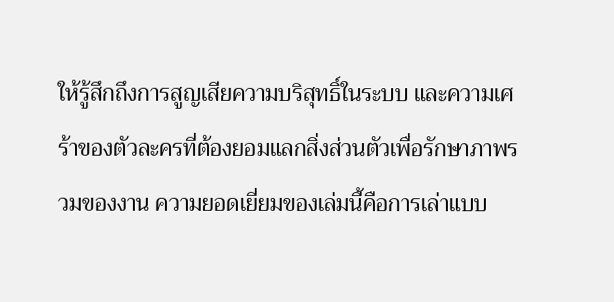ให้รู้สึกถึงการสูญเสียความบริสุทธิ์ในระบบ และความเศร้าของตัวละครที่ต้องยอมแลกสิ่งส่วนตัวเพื่อรักษาภาพรวมของงาน ความยอดเยี่ยมของเล่มนี้คือการเล่าแบบ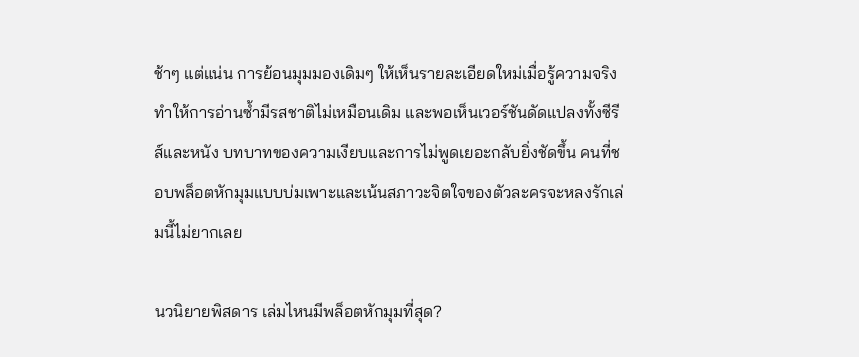ช้าๆ แต่แน่น การย้อนมุมมองเดิมๆ ให้เห็นรายละเอียดใหม่เมื่อรู้ความจริง ทำให้การอ่านซ้ำมีรสชาติไม่เหมือนเดิม และพอเห็นเวอร์ชันดัดแปลงทั้งซีรีส์และหนัง บทบาทของความเงียบและการไม่พูดเยอะกลับยิ่งชัดขึ้น คนที่ชอบพล็อตหักมุมแบบบ่มเพาะและเน้นสภาวะจิตใจของตัวละครจะหลงรักเล่มนี้ไม่ยากเลย

นวนิยายพิสดาร เล่มไหนมีพล็อตหักมุมที่สุด?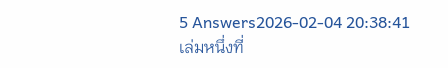5 Answers2026-02-04 20:38:41
เล่มหนึ่งที่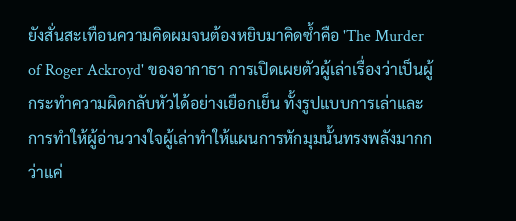ยังสั่นสะเทือนความคิดผมจนต้องหยิบมาคิดซ้ำคือ 'The Murder of Roger Ackroyd' ของอากาธา การเปิดเผยตัวผู้เล่าเรื่องว่าเป็นผู้กระทำความผิดกลับหัวได้อย่างเยือกเย็น ทั้งรูปแบบการเล่าและการทำให้ผู้อ่านวางใจผู้เล่าทำให้แผนการหักมุมนั้นทรงพลังมากกว่าแค่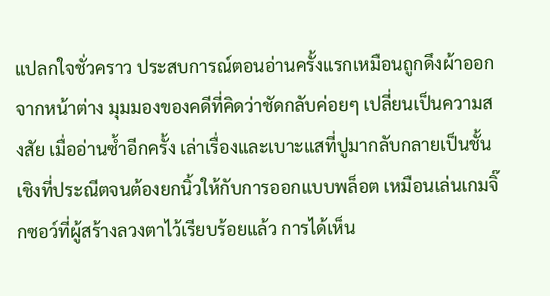แปลกใจชั่วคราว ประสบการณ์ตอนอ่านครั้งแรกเหมือนถูกดึงผ้าออกจากหน้าต่าง มุมมองของคดีที่คิดว่าชัดกลับค่อยๆ เปลี่ยนเป็นความสงสัย เมื่ออ่านซ้ำอีกครั้ง เล่าเรื่องและเบาะแสที่ปูมากลับกลายเป็นชั้นเชิงที่ประณีตจนต้องยกนิ้วให้กับการออกแบบพล็อต เหมือนเล่นเกมจิ๊กซอว์ที่ผู้สร้างลวงตาไว้เรียบร้อยแล้ว การได้เห็น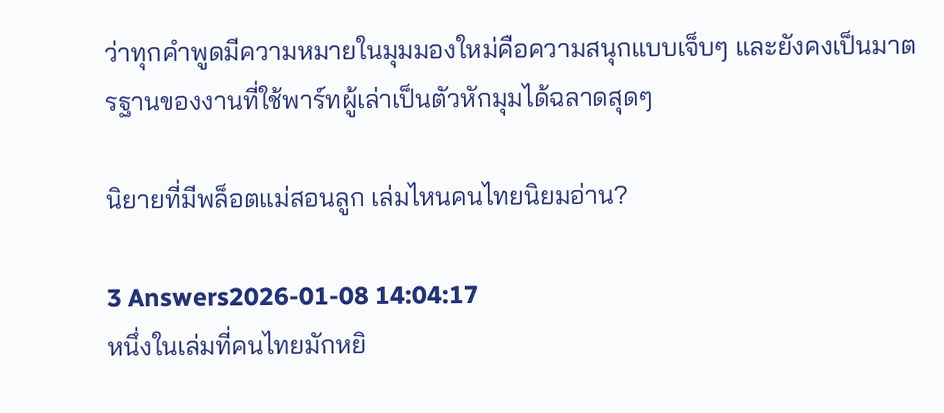ว่าทุกคำพูดมีความหมายในมุมมองใหม่คือความสนุกแบบเจ็บๆ และยังคงเป็นมาตรฐานของงานที่ใช้พาร์ทผู้เล่าเป็นตัวหักมุมได้ฉลาดสุดๆ

นิยายที่มีพล็อตแม่สอนลูก เล่มไหนคนไทยนิยมอ่าน?

3 Answers2026-01-08 14:04:17
หนึ่งในเล่มที่คนไทยมักหยิ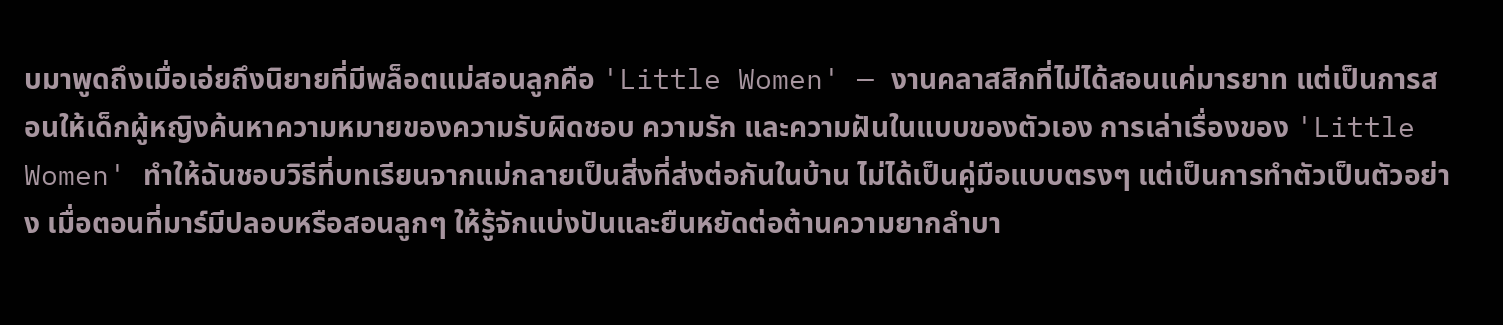บมาพูดถึงเมื่อเอ่ยถึงนิยายที่มีพล็อตแม่สอนลูกคือ 'Little Women' — งานคลาสสิกที่ไม่ได้สอนแค่มารยาท แต่เป็นการสอนให้เด็กผู้หญิงค้นหาความหมายของความรับผิดชอบ ความรัก และความฝันในแบบของตัวเอง การเล่าเรื่องของ 'Little Women' ทำให้ฉันชอบวิธีที่บทเรียนจากแม่กลายเป็นสิ่งที่ส่งต่อกันในบ้าน ไม่ได้เป็นคู่มือแบบตรงๆ แต่เป็นการทำตัวเป็นตัวอย่าง เมื่อตอนที่มาร์มีปลอบหรือสอนลูกๆ ให้รู้จักแบ่งปันและยืนหยัดต่อต้านความยากลำบา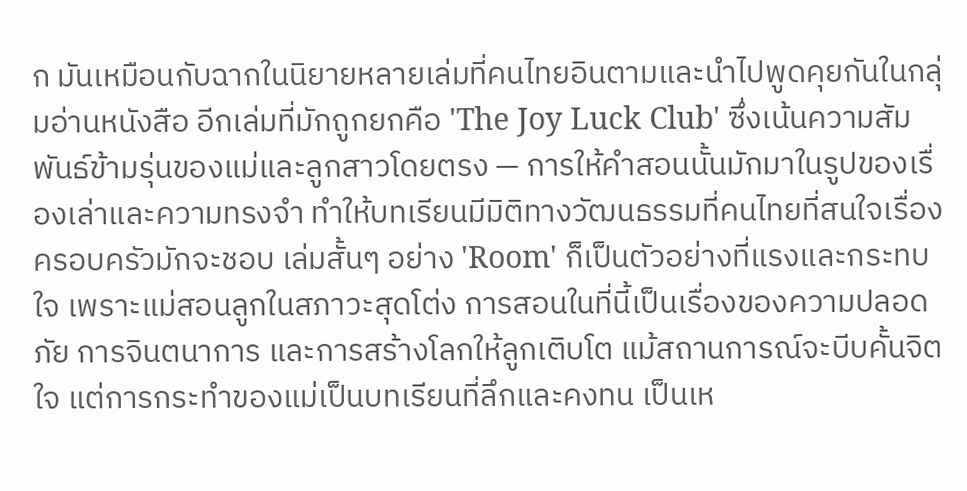ก มันเหมือนกับฉากในนิยายหลายเล่มที่คนไทยอินตามและนำไปพูดคุยกันในกลุ่มอ่านหนังสือ อีกเล่มที่มักถูกยกคือ 'The Joy Luck Club' ซึ่งเน้นความสัมพันธ์ข้ามรุ่นของแม่และลูกสาวโดยตรง — การให้คำสอนนั้นมักมาในรูปของเรื่องเล่าและความทรงจำ ทำให้บทเรียนมีมิติทางวัฒนธรรมที่คนไทยที่สนใจเรื่องครอบครัวมักจะชอบ เล่มสั้นๆ อย่าง 'Room' ก็เป็นตัวอย่างที่แรงและกระทบใจ เพราะแม่สอนลูกในสภาวะสุดโต่ง การสอนในที่นี้เป็นเรื่องของความปลอดภัย การจินตนาการ และการสร้างโลกให้ลูกเติบโต แม้สถานการณ์จะบีบคั้นจิตใจ แต่การกระทำของแม่เป็นบทเรียนที่ลึกและคงทน เป็นเห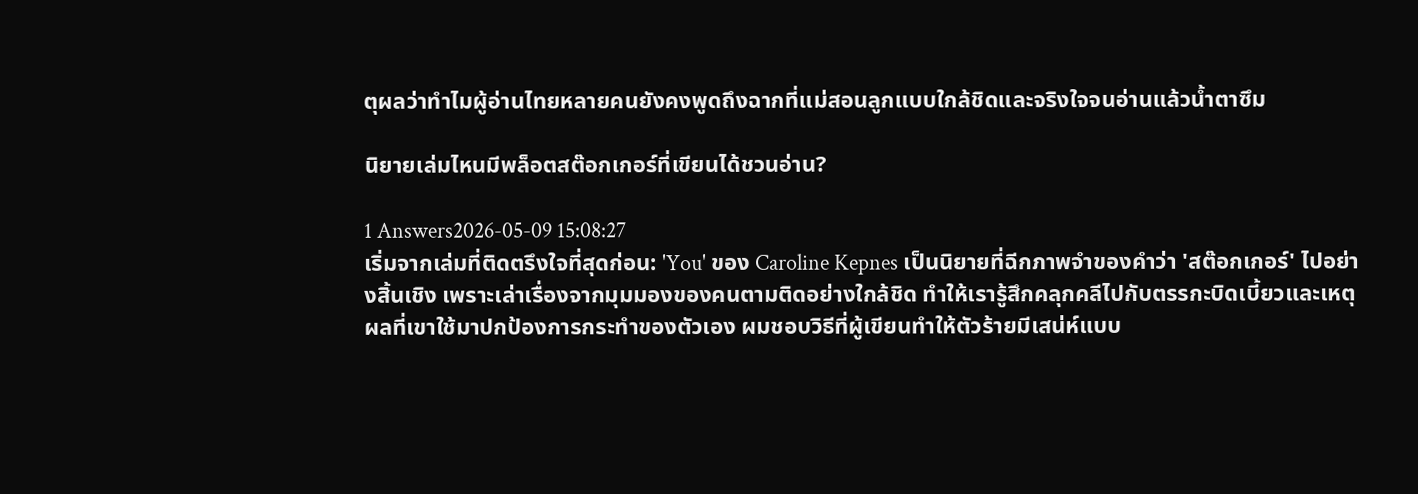ตุผลว่าทำไมผู้อ่านไทยหลายคนยังคงพูดถึงฉากที่แม่สอนลูกแบบใกล้ชิดและจริงใจจนอ่านแล้วน้ำตาซึม

นิยายเล่มไหนมีพล็อตสต๊อกเกอร์ที่เขียนได้ชวนอ่าน?

1 Answers2026-05-09 15:08:27
เริ่มจากเล่มที่ติดตรึงใจที่สุดก่อน: 'You' ของ Caroline Kepnes เป็นนิยายที่ฉีกภาพจำของคำว่า 'สต๊อกเกอร์' ไปอย่างสิ้นเชิง เพราะเล่าเรื่องจากมุมมองของคนตามติดอย่างใกล้ชิด ทำให้เรารู้สึกคลุกคลีไปกับตรรกะบิดเบี้ยวและเหตุผลที่เขาใช้มาปกป้องการกระทำของตัวเอง ผมชอบวิธีที่ผู้เขียนทำให้ตัวร้ายมีเสน่ห์แบบ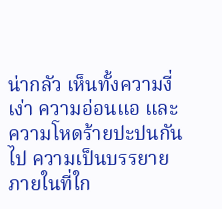น่ากลัว เห็นทั้งความงี่เง่า ความอ่อนแอ และความโหดร้ายปะปนกันไป ความเป็นบรรยายภายในที่ใก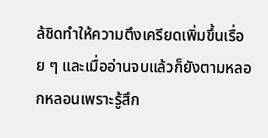ล้ชิดทำให้ความตึงเครียดเพิ่มขึ้นเรื่อย ๆ และเมื่ออ่านจบแล้วก็ยังตามหลอกหลอนเพราะรู้สึก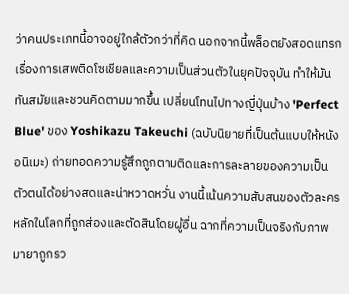ว่าคนประเภทนี้อาจอยู่ใกล้ตัวกว่าที่คิด นอกจากนี้พล็อตยังสอดแทรกเรื่องการเสพติดโซเชียลและความเป็นส่วนตัวในยุคปัจจุบัน ทำให้มันทันสมัยและชวนคิดตามมากขึ้น เปลี่ยนโทนไปทางญี่ปุ่นบ้าง 'Perfect Blue' ของ Yoshikazu Takeuchi (ฉบับนิยายที่เป็นต้นแบบให้หนังอนิเมะ) ถ่ายทอดความรู้สึกถูกตามติดและการละลายของความเป็นตัวตนได้อย่างสดและน่าหวาดหวั่น งานนี้เน้นความสับสนของตัวละครหลักในโลกที่ถูกส่องและตัดสินโดยผู้อื่น ฉากที่ความเป็นจริงกับภาพมายาถูกรว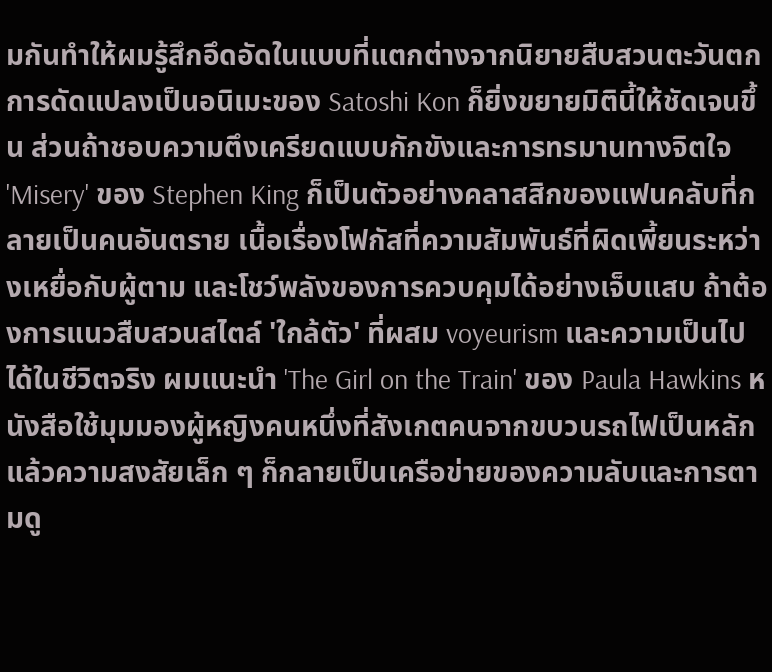มกันทำให้ผมรู้สึกอึดอัดในแบบที่แตกต่างจากนิยายสืบสวนตะวันตก การดัดแปลงเป็นอนิเมะของ Satoshi Kon ก็ยิ่งขยายมิตินี้ให้ชัดเจนขึ้น ส่วนถ้าชอบความตึงเครียดแบบกักขังและการทรมานทางจิตใจ 'Misery' ของ Stephen King ก็เป็นตัวอย่างคลาสสิกของแฟนคลับที่กลายเป็นคนอันตราย เนื้อเรื่องโฟกัสที่ความสัมพันธ์ที่ผิดเพี้ยนระหว่างเหยื่อกับผู้ตาม และโชว์พลังของการควบคุมได้อย่างเจ็บแสบ ถ้าต้องการแนวสืบสวนสไตล์ 'ใกล้ตัว' ที่ผสม voyeurism และความเป็นไปได้ในชีวิตจริง ผมแนะนำ 'The Girl on the Train' ของ Paula Hawkins หนังสือใช้มุมมองผู้หญิงคนหนึ่งที่สังเกตคนจากขบวนรถไฟเป็นหลัก แล้วความสงสัยเล็ก ๆ ก็กลายเป็นเครือข่ายของความลับและการตามดู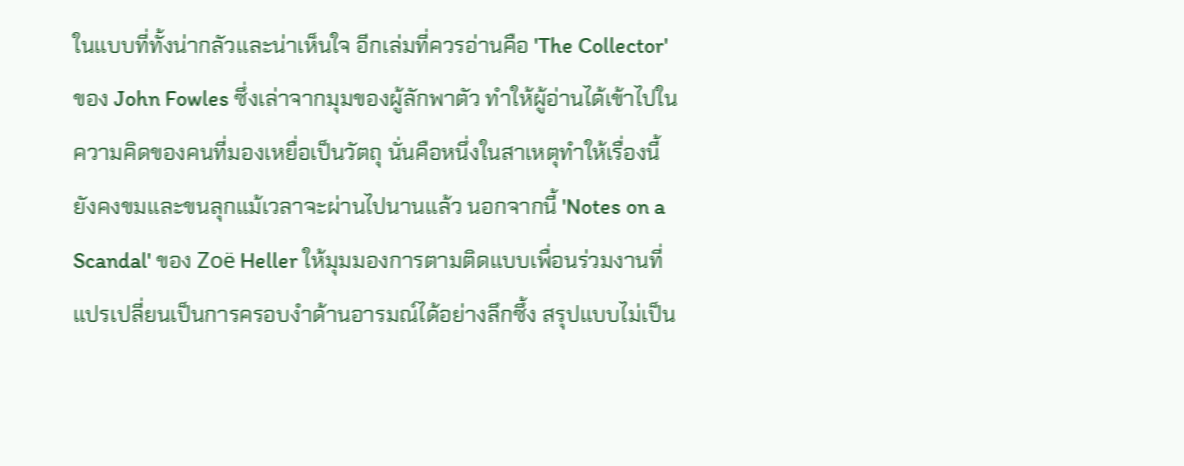ในแบบที่ทั้งน่ากลัวและน่าเห็นใจ อีกเล่มที่ควรอ่านคือ 'The Collector' ของ John Fowles ซึ่งเล่าจากมุมของผู้ลักพาตัว ทำให้ผู้อ่านได้เข้าไปในความคิดของคนที่มองเหยื่อเป็นวัตถุ นั่นคือหนึ่งในสาเหตุทำให้เรื่องนี้ยังคงขมและขนลุกแม้เวลาจะผ่านไปนานแล้ว นอกจากนี้ 'Notes on a Scandal' ของ Zoë Heller ให้มุมมองการตามติดแบบเพื่อนร่วมงานที่แปรเปลี่ยนเป็นการครอบงำด้านอารมณ์ได้อย่างลึกซึ้ง สรุปแบบไม่เป็น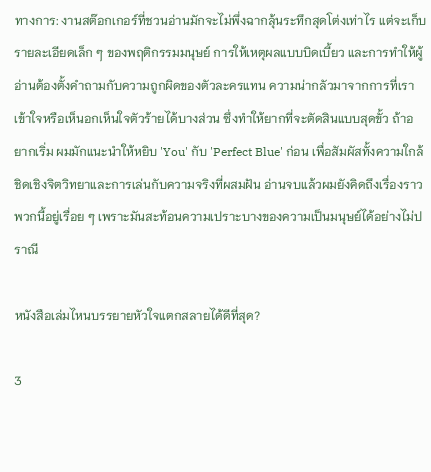ทางการ: งานสต๊อกเกอร์ที่ชวนอ่านมักจะไม่พึ่งฉากลุ้นระทึกสุดโต่งเท่าไร แต่จะเก็บรายละเอียดเล็ก ๆ ของพฤติกรรมมนุษย์ การให้เหตุผลแบบบิดเบี้ยว และการทำให้ผู้อ่านต้องตั้งคำถามกับความถูกผิดของตัวละครแทน ความน่ากลัวมาจากการที่เราเข้าใจหรือเห็นอกเห็นใจตัวร้ายได้บางส่วน ซึ่งทำให้ยากที่จะตัดสินแบบสุดขั้ว ถ้าอยากเริ่ม ผมมักแนะนำให้หยิบ 'You' กับ 'Perfect Blue' ก่อน เพื่อสัมผัสทั้งความใกล้ชิดเชิงจิตวิทยาและการเล่นกับความจริงที่ผสมฝัน อ่านจบแล้วผมยังคิดถึงเรื่องราวพวกนี้อยู่เรื่อย ๆ เพราะมันสะท้อนความเปราะบางของความเป็นมนุษย์ได้อย่างไม่ปราณี

หนังสือเล่มไหนบรรยายหัวใจแตกสลายได้ดีที่สุด?

3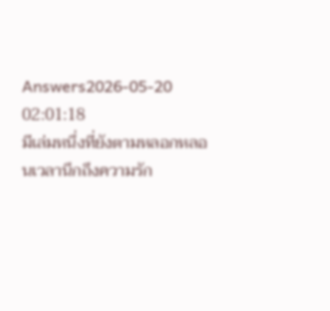Answers2026-05-20 02:01:18
มีเล่มหนึ่งที่ยังตามหลอกหลอนเวลานึกถึงความรัก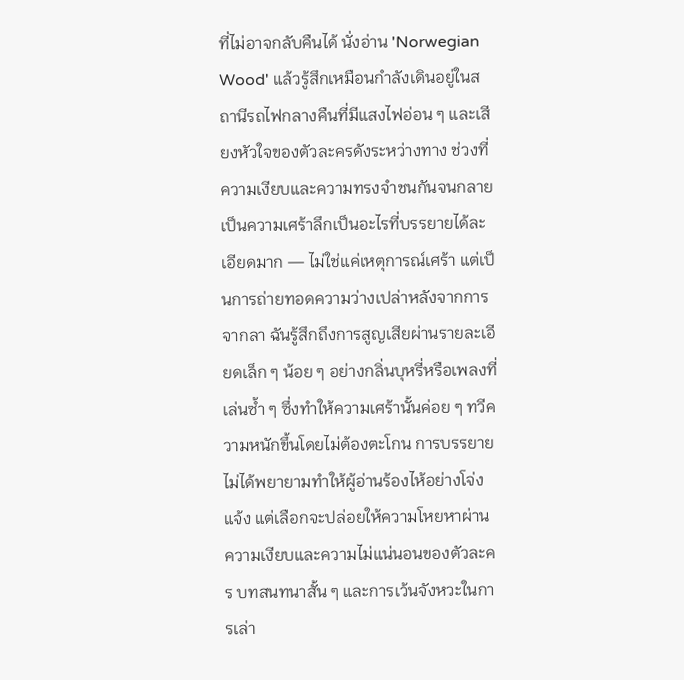ที่ไม่อาจกลับคืนได้ นั่งอ่าน 'Norwegian Wood' แล้วรู้สึกเหมือนกำลังเดินอยู่ในสถานีรถไฟกลางคืนที่มีแสงไฟอ่อน ๆ และเสียงหัวใจของตัวละครดังระหว่างทาง ช่วงที่ความเงียบและความทรงจำชนกันจนกลายเป็นความเศร้าลึกเป็นอะไรที่บรรยายได้ละเอียดมาก — ไม่ใช่แค่เหตุการณ์เศร้า แต่เป็นการถ่ายทอดความว่างเปล่าหลังจากการจากลา ฉันรู้สึกถึงการสูญเสียผ่านรายละเอียดเล็ก ๆ น้อย ๆ อย่างกลิ่นบุหรี่หรือเพลงที่เล่นซ้ำ ๆ ซึ่งทำให้ความเศร้านั้นค่อย ๆ ทวีความหนักขึ้นโดยไม่ต้องตะโกน การบรรยายไม่ได้พยายามทำให้ผู้อ่านร้องไห้อย่างโจ่งแจ้ง แต่เลือกจะปล่อยให้ความโหยหาผ่านความเงียบและความไม่แน่นอนของตัวละคร บทสนทนาสั้น ๆ และการเว้นจังหวะในการเล่า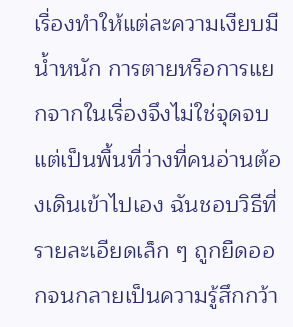เรื่องทำให้แต่ละความเงียบมีน้ำหนัก การตายหรือการแยกจากในเรื่องจึงไม่ใช่จุดจบ แต่เป็นพื้นที่ว่างที่คนอ่านต้องเดินเข้าไปเอง ฉันชอบวิธีที่รายละเอียดเล็ก ๆ ถูกยืดออกจนกลายเป็นความรู้สึกกว้า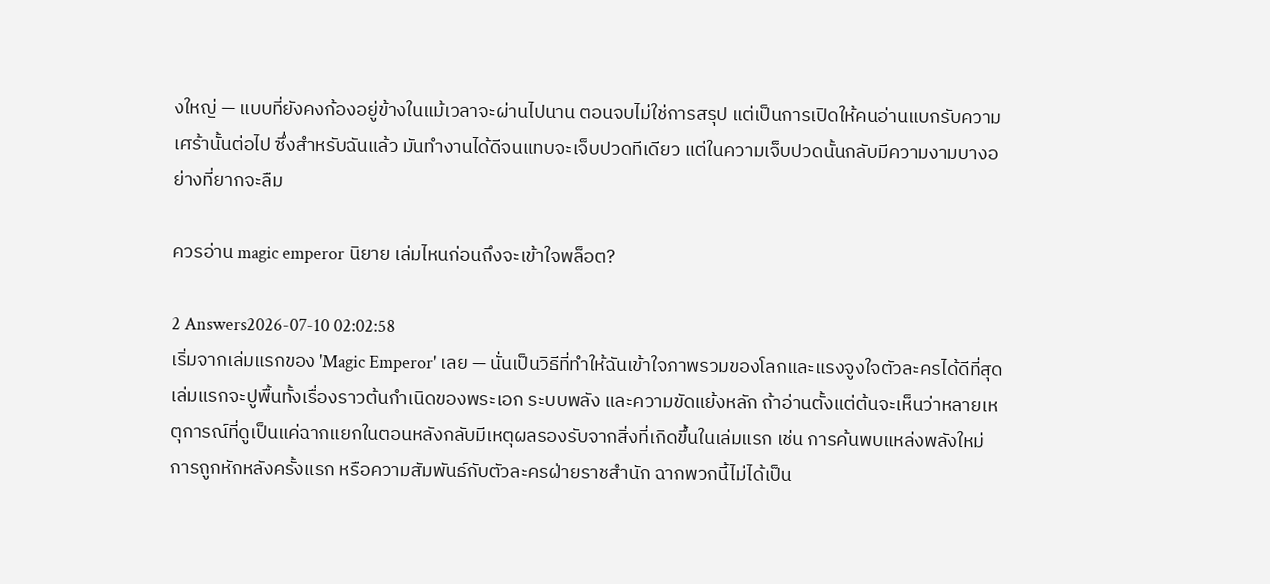งใหญ่ — แบบที่ยังคงก้องอยู่ข้างในแม้เวลาจะผ่านไปนาน ตอนจบไม่ใช่การสรุป แต่เป็นการเปิดให้คนอ่านแบกรับความเศร้านั้นต่อไป ซึ่งสำหรับฉันแล้ว มันทำงานได้ดีจนแทบจะเจ็บปวดทีเดียว แต่ในความเจ็บปวดนั้นกลับมีความงามบางอย่างที่ยากจะลืม

ควรอ่าน magic emperor นิยาย เล่มไหนก่อนถึงจะเข้าใจพล็อต?

2 Answers2026-07-10 02:02:58
เริ่มจากเล่มแรกของ 'Magic Emperor' เลย — นั่นเป็นวิธีที่ทำให้ฉันเข้าใจภาพรวมของโลกและแรงจูงใจตัวละครได้ดีที่สุด เล่มแรกจะปูพื้นทั้งเรื่องราวต้นกำเนิดของพระเอก ระบบพลัง และความขัดแย้งหลัก ถ้าอ่านตั้งแต่ต้นจะเห็นว่าหลายเหตุการณ์ที่ดูเป็นแค่ฉากแยกในตอนหลังกลับมีเหตุผลรองรับจากสิ่งที่เกิดขึ้นในเล่มแรก เช่น การค้นพบแหล่งพลังใหม่ การถูกหักหลังครั้งแรก หรือความสัมพันธ์กับตัวละครฝ่ายราชสำนัก ฉากพวกนี้ไม่ได้เป็น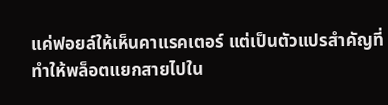แค่ฟอยล์ให้เห็นคาแรคเตอร์ แต่เป็นตัวแปรสำคัญที่ทำให้พล็อตแยกสายไปใน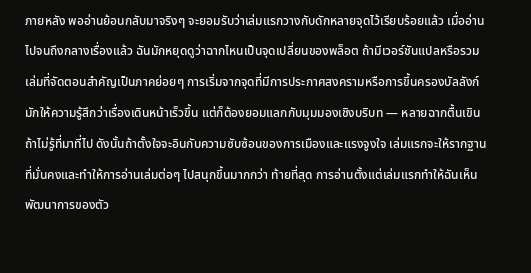ภายหลัง พออ่านย้อนกลับมาจริงๆ จะยอมรับว่าเล่มแรกวางกับดักหลายจุดไว้เรียบร้อยแล้ว เมื่ออ่านไปจนถึงกลางเรื่องแล้ว ฉันมักหยุดดูว่าฉากไหนเป็นจุดเปลี่ยนของพล็อต ถ้ามีเวอร์ชันแปลหรือรวมเล่มที่จัดตอนสำคัญเป็นภาคย่อยๆ การเริ่มจากจุดที่มีการประกาศสงครามหรือการขึ้นครองบัลลังก์มักให้ความรู้สึกว่าเรื่องเดินหน้าเร็วขึ้น แต่ก็ต้องยอมแลกกับมุมมองเชิงบริบท — หลายฉากตื้นเขินถ้าไม่รู้ที่มาที่ไป ดังนั้นถ้าตั้งใจจะอินกับความซับซ้อนของการเมืองและแรงจูงใจ เล่มแรกจะให้รากฐานที่มั่นคงและทำให้การอ่านเล่มต่อๆ ไปสนุกขึ้นมากกว่า ท้ายที่สุด การอ่านตั้งแต่เล่มแรกทำให้ฉันเห็นพัฒนาการของตัว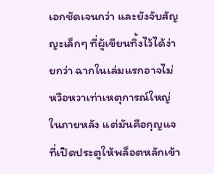เอกชัดเจนกว่า และยังจับสัญญะเล็กๆ ที่ผู้เขียนทิ้งไว้ได้ง่ายกว่า ฉากในเล่มแรกอาจไม่หวือหวาเท่าเหตุการณ์ใหญ่ในภายหลัง แต่มันคือกุญแจที่เปิดประตูให้พล็อตหลักเข้า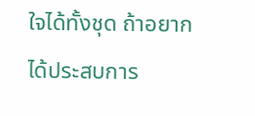ใจได้ทั้งชุด ถ้าอยากได้ประสบการ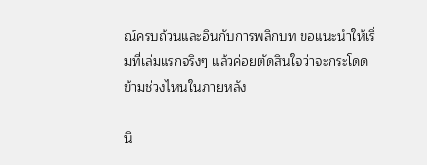ณ์ครบถ้วนและอินกับการพลิกบท ขอแนะนำให้เริ่มที่เล่มแรกจริงๆ แล้วค่อยตัดสินใจว่าจะกระโดดข้ามช่วงไหนในภายหลัง

นิ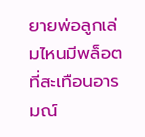ยายพ่อลูกเล่มไหนมีพล็อตที่สะเทือนอารมณ์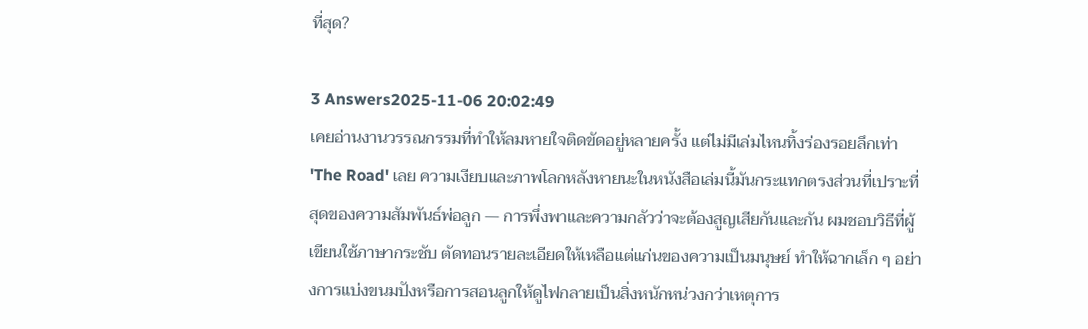ที่สุด?

3 Answers2025-11-06 20:02:49
เคยอ่านงานวรรณกรรมที่ทำให้ลมหายใจติดขัดอยู่หลายครั้ง แต่ไม่มีเล่มไหนทิ้งร่องรอยลึกเท่า 'The Road' เลย ความเงียบและภาพโลกหลังหายนะในหนังสือเล่มนี้มันกระแทกตรงส่วนที่เปราะที่สุดของความสัมพันธ์พ่อลูก — การพึ่งพาและความกลัวว่าจะต้องสูญเสียกันและกัน ผมชอบวิธีที่ผู้เขียนใช้ภาษากระชับ ตัดทอนรายละเอียดให้เหลือแต่แก่นของความเป็นมนุษย์ ทำให้ฉากเล็ก ๆ อย่างการแบ่งขนมปังหรือการสอนลูกให้ดูไฟกลายเป็นสิ่งหนักหน่วงกว่าเหตุการ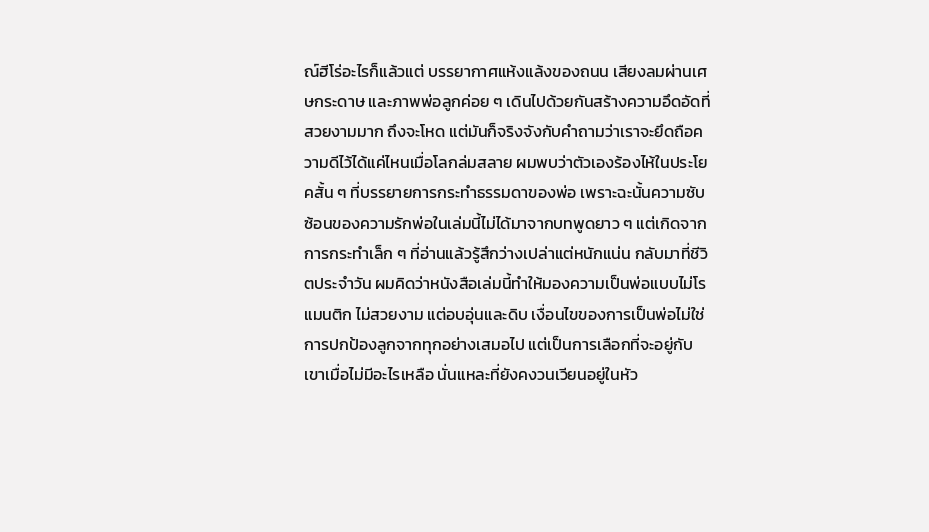ณ์ฮีโร่อะไรก็แล้วแต่ บรรยากาศแห้งแล้งของถนน เสียงลมผ่านเศษกระดาษ และภาพพ่อลูกค่อย ๆ เดินไปด้วยกันสร้างความอึดอัดที่สวยงามมาก ถึงจะโหด แต่มันก็จริงจังกับคำถามว่าเราจะยึดถือความดีไว้ได้แค่ไหนเมื่อโลกล่มสลาย ผมพบว่าตัวเองร้องไห้ในประโยคสั้น ๆ ที่บรรยายการกระทำธรรมดาของพ่อ เพราะฉะนั้นความซับซ้อนของความรักพ่อในเล่มนี้ไม่ได้มาจากบทพูดยาว ๆ แต่เกิดจากการกระทำเล็ก ๆ ที่อ่านแล้วรู้สึกว่างเปล่าแต่หนักแน่น กลับมาที่ชีวิตประจำวัน ผมคิดว่าหนังสือเล่มนี้ทำให้มองความเป็นพ่อแบบไม่โรแมนติก ไม่สวยงาม แต่อบอุ่นและดิบ เงื่อนไขของการเป็นพ่อไม่ใช่การปกป้องลูกจากทุกอย่างเสมอไป แต่เป็นการเลือกที่จะอยู่กับเขาเมื่อไม่มีอะไรเหลือ นั่นแหละที่ยังคงวนเวียนอยู่ในหัว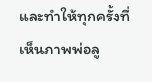และทำให้ทุกครั้งที่เห็นภาพพ่อลู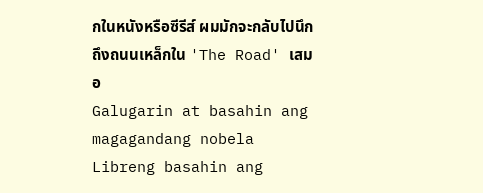กในหนังหรือซีรีส์ ผมมักจะกลับไปนึกถึงถนนเหล็กใน 'The Road' เสมอ
Galugarin at basahin ang magagandang nobela
Libreng basahin ang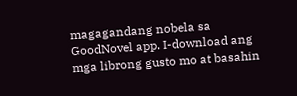magagandang nobela sa GoodNovel app. I-download ang mga librong gusto mo at basahin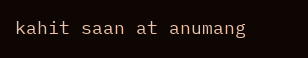kahit saan at anumang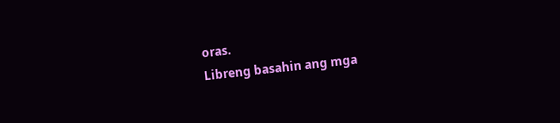oras.
Libreng basahin ang mga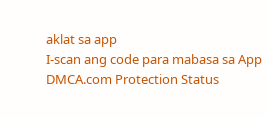aklat sa app
I-scan ang code para mabasa sa App
DMCA.com Protection Status